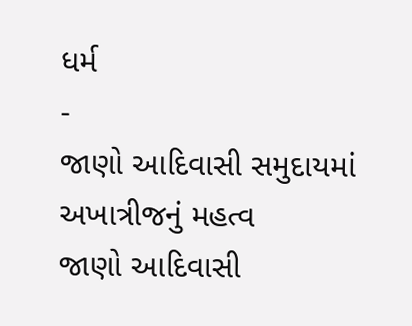ધર્મ
-
જાણો આદિવાસી સમુદાયમાં અખાત્રીજનું મહત્વ
જાણો આદિવાસી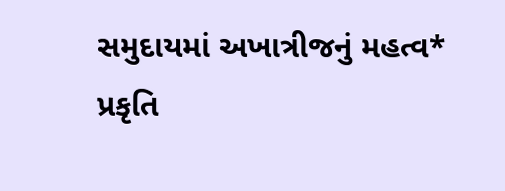સમુદાયમાં અખાત્રીજનું મહત્વ* પ્રકૃતિ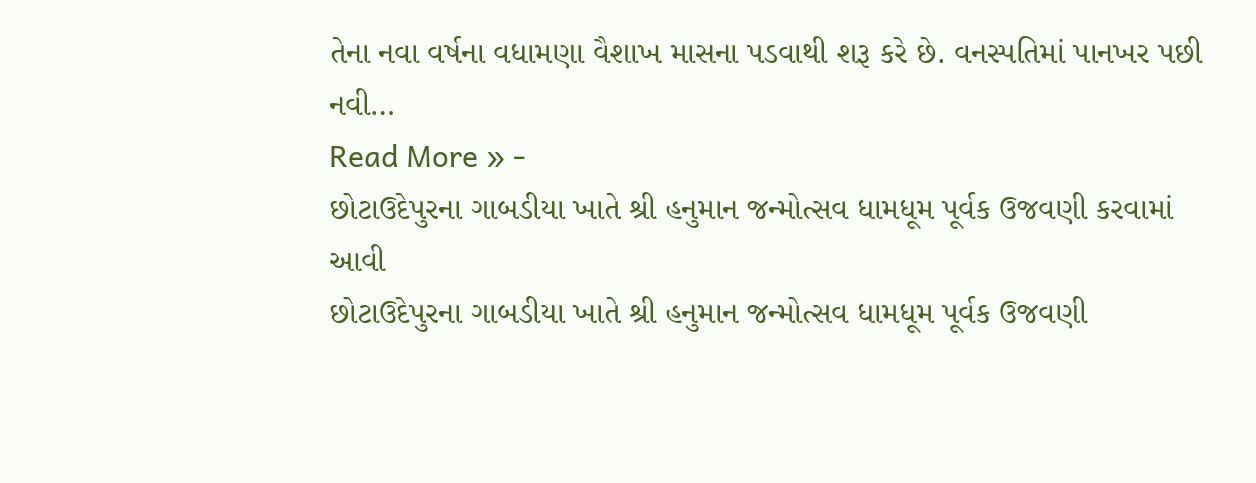તેના નવા વર્ષના વધામણા વૈશાખ માસના પડવાથી શરૂ કરે છે. વનસ્પતિમાં પાનખર પછી નવી…
Read More » -
છોટાઉદેપુરના ગાબડીયા ખાતે શ્રી હનુમાન જન્મોત્સવ ધામધૂમ પૂર્વક ઉજવણી કરવામાં આવી
છોટાઉદેપુરના ગાબડીયા ખાતે શ્રી હનુમાન જન્મોત્સવ ધામધૂમ પૂર્વક ઉજવણી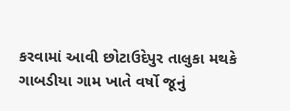કરવામાં આવી છોટાઉદેપુર તાલુકા મથકે ગાબડીયા ગામ ખાતે વર્ષો જૂનું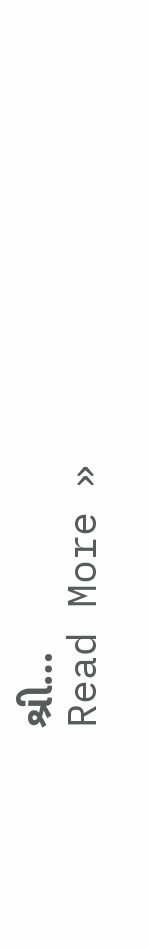શ્રી…
Read More »